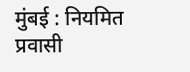मुंबई : नियमित प्रवासी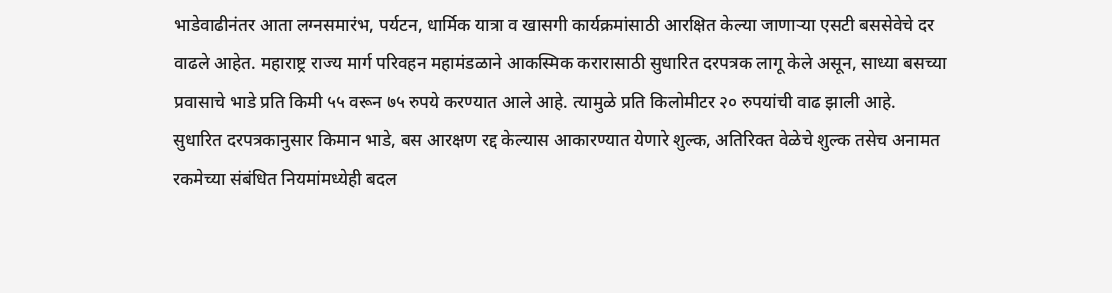भाडेवाढीनंतर आता लग्नसमारंभ, पर्यटन, धार्मिक यात्रा व खासगी कार्यक्रमांसाठी आरक्षित केल्या जाणाऱ्या एसटी बससेवेचे दर वाढले आहेत. महाराष्ट्र राज्य मार्ग परिवहन महामंडळाने आकस्मिक करारासाठी सुधारित दरपत्रक लागू केले असून, साध्या बसच्या प्रवासाचे भाडे प्रति किमी ५५ वरून ७५ रुपये करण्यात आले आहे. त्यामुळे प्रति किलोमीटर २० रुपयांची वाढ झाली आहे.
सुधारित दरपत्रकानुसार किमान भाडे, बस आरक्षण रद्द केल्यास आकारण्यात येणारे शुल्क, अतिरिक्त वेळेचे शुल्क तसेच अनामत रकमेच्या संबंधित नियमांमध्येही बदल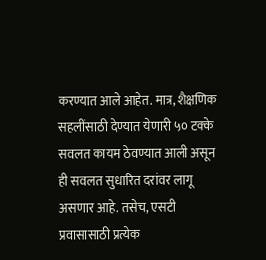करण्यात आले आहेत. मात्र, शैक्षणिक सहलींसाठी देण्यात येणारी ५० टक्के सवलत कायम ठेवण्यात आली असून ही सवलत सुधारित दरांवर लागू असणार आहे. तसेच, एसटी प्रवासासाठी प्रत्येक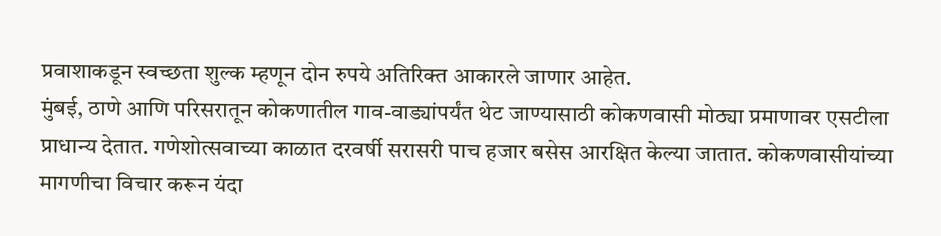प्रवाशाकडून स्वच्छता शुल्क म्हणून दोन रुपये अतिरिक्त आकारले जाणार आहेत.
मुंबई, ठाणे आणि परिसरातून कोकणातील गाव-वाड्यांपर्यंत थेट जाण्यासाठी कोकणवासी मोठ्या प्रमाणावर एसटीला प्राधान्य देतात. गणेशोत्सवाच्या काळात दरवर्षी सरासरी पाच हजार बसेस आरक्षित केल्या जातात. कोकणवासीयांच्या मागणीचा विचार करून यंदा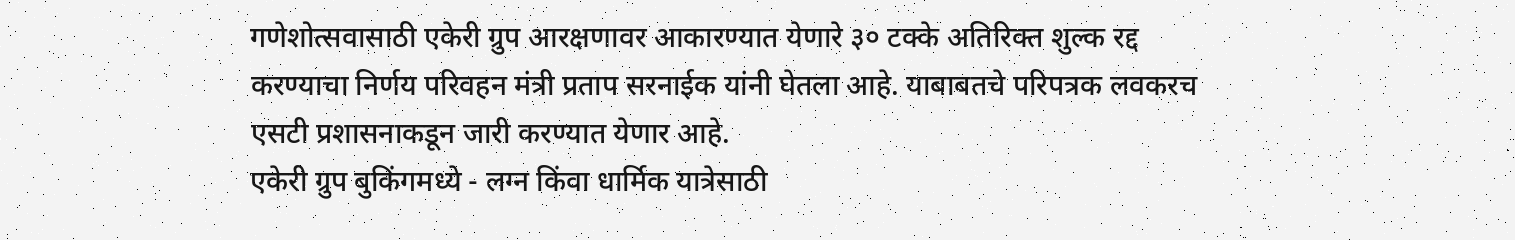गणेशोत्सवासाठी एकेरी ग्रुप आरक्षणावर आकारण्यात येणारे ३० टक्के अतिरिक्त शुल्क रद्द करण्याचा निर्णय परिवहन मंत्री प्रताप सरनाईक यांनी घेतला आहे. याबाबतचे परिपत्रक लवकरच एसटी प्रशासनाकडून जारी करण्यात येणार आहे.
एकेरी ग्रुप बुकिंगमध्ये - लग्न किंवा धार्मिक यात्रेसाठी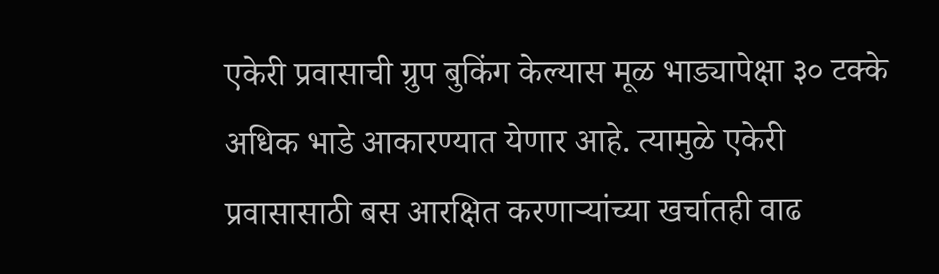एकेरी प्रवासाची ग्रुप बुकिंग केल्यास मूळ भाड्यापेक्षा ३० टक्के अधिक भाडे आकारण्यात येणार आहे. त्यामुळे एकेरी प्रवासासाठी बस आरक्षित करणाऱ्यांच्या खर्चातही वाढ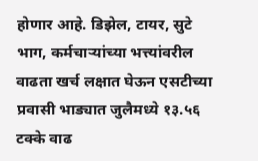होणार आहे. डिझेल, टायर, सुटे भाग, कर्मचाऱ्यांच्या भत्त्यांवरील वाढता खर्च लक्षात घेऊन एसटीच्या प्रवासी भाड्यात जुलैमध्ये १३.५६ टक्के वाढ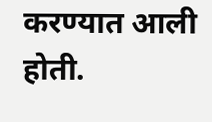करण्यात आली होती.